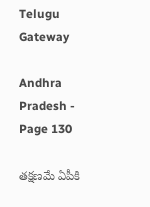Telugu Gateway

Andhra Pradesh - Page 130

తక్షణమే ఏపీకి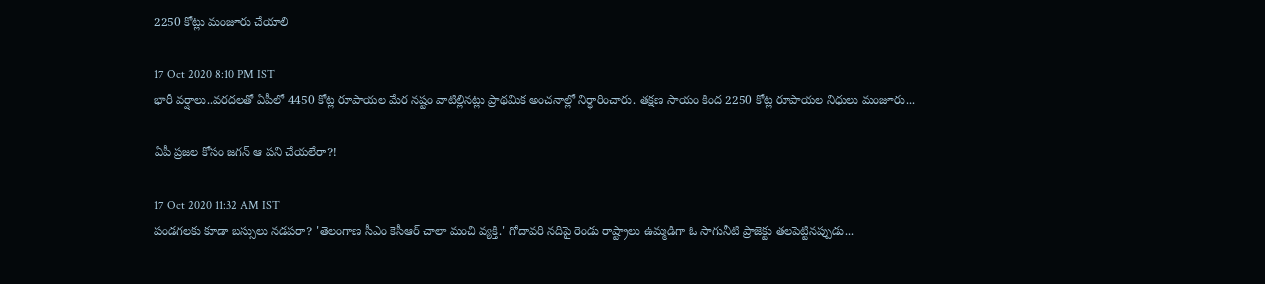2250 కోట్లు మంజూరు చేయాలి

17 Oct 2020 8:10 PM IST
భారీ వర్షాలు..వరదలతో ఏపీలో 4450 కోట్ల రూపాయల మేర నష్టం వాటిల్లినట్లు ప్రాథమిక అంచనాల్లో నిర్ధారించారు. తక్షణ సాయం కింద 2250 కోట్ల రూపాయల నిధులు మంజూరు...

ఏపీ ప్రజల కోసం జగన్ ఆ పని చేయలేరా?!

17 Oct 2020 11:32 AM IST
పండగలకు కూడా బస్సులు నడపరా? 'తెలంగాణ సీఎం కెసీఆర్ చాలా మంచి వ్యక్తి.' గోదావరి నదిపై రెండు రాష్ట్రాలు ఉమ్మడిగా ఓ సాగునీటి ప్రాజెక్టు తలపెట్టినప్పుడు...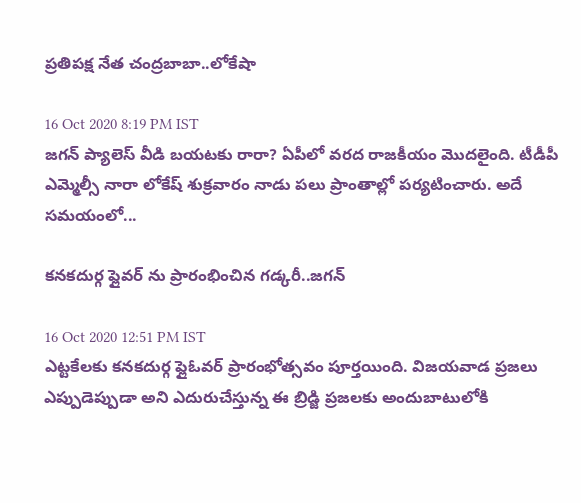ప్రతిపక్ష నేత చంద్రబాబా..లోకేషా

16 Oct 2020 8:19 PM IST
జగన్ ప్యాలెస్ వీడి బయటకు రారా? ఏపీలో వరద రాజకీయం మొదలైంది. టీడీపీ ఎమ్మెల్సీ నారా లోకేష్ శుక్రవారం నాడు పలు ప్రాంతాల్లో పర్యటించారు. అదే సమయంలో...

కనకదుర్గ ఫ్లైవర్ ను ప్రారంభించిన గడ్కరీ..జగన్

16 Oct 2020 12:51 PM IST
ఎట్టకేలకు కనకదుర్గ ఫ్లైఓవర్ ప్రారంభోత్సవం పూర్తయింది. విజయవాడ ప్రజలు ఎప్పుడెప్పుడా అని ఎదురుచేస్తున్న ఈ బ్రిడ్జి ప్రజలకు అందుబాటులోకి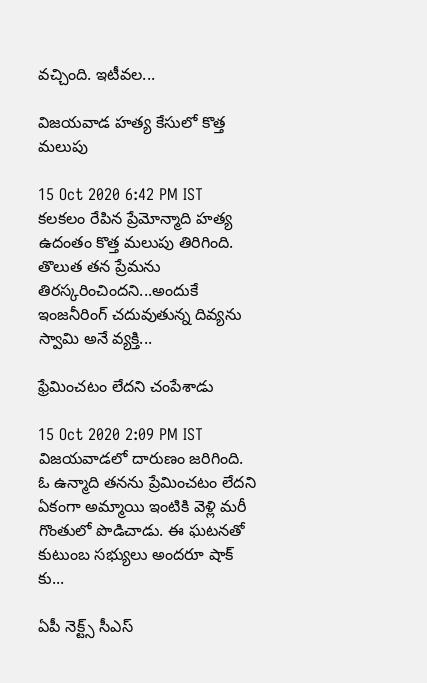వచ్చింది. ఇటీవల...

విజయవాడ హత్య కేసులో కొత్త మలుపు

15 Oct 2020 6:42 PM IST
కలకలం రేపిన ప్రేమోన్మాది హత్య ఉదంతం కొత్త మలుపు తిరిగింది. తొలుత తన ప్రేమను తిరస్కరించిందని...అందుకే ఇంజనీరింగ్ చదువుతున్న దివ్యను స్వామి అనే వ్యక్తి...

ఫ్రేమించటం లేదని చంపేశాడు

15 Oct 2020 2:09 PM IST
విజయవాడలో దారుణం జరిగింది. ఓ ఉన్మాది తనను ప్రేమించటం లేదని ఏకంగా అమ్మాయి ఇంటికి వెళ్లి మరీ గొంతులో పొడిచాడు. ఈ ఘటనతో కుటుంబ సభ్యులు అందరూ షాక్ కు...

ఏపీ నెక్ట్స్ సీఎస్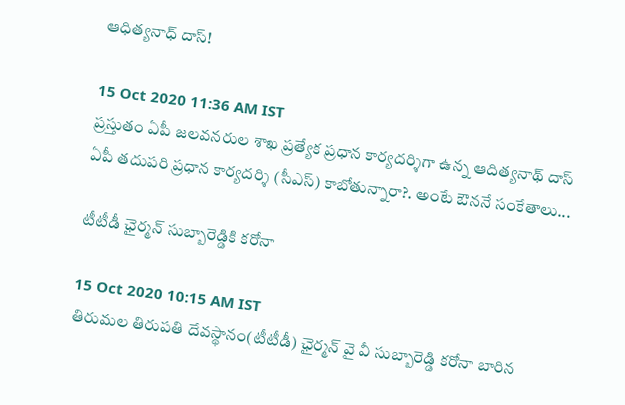ఆధిత్యనాధ్ దాస్!

15 Oct 2020 11:36 AM IST
ప్రస్తుతం ఏపీ జలవనరుల శాఖ ప్రత్యేక ప్రధాన కార్యదర్శిగా ఉన్న ఆదిత్యనాథ్ దాస్ ఏపీ తదుపరి ప్రధాన కార్యదర్శి (సీఎస్) కాబోతున్నారా?. అంటే ఔననే సంకేతాలు...

టీటీడీ ఛైర్మన్ సుబ్బారెడ్డికి కరోనా

15 Oct 2020 10:15 AM IST
తిరుమల తిరుపతి దేవస్థానం(టీటీడీ) ఛైర్మన్ వై వీ సుబ్బారెడ్డి కరోనా బారిన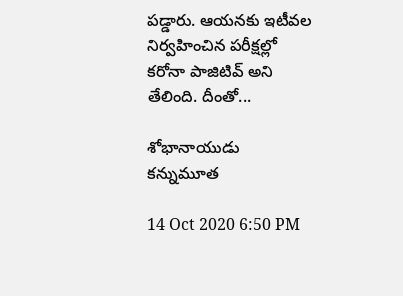పడ్డారు. ఆయనకు ఇటీవల నిర్వహించిన పరీక్షల్లో కరోనా పాజిటివ్ అని తేలింది. దీంతో...

శోభానాయుడు కన్నుమూత

14 Oct 2020 6:50 PM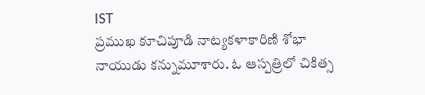IST
ప్రముఖ కూచిపూడి నాట్యకళాకారిణి శోభా నాయుడు కన్నుమూశారు. ఓ ఆస్పత్రిలో చికిత్స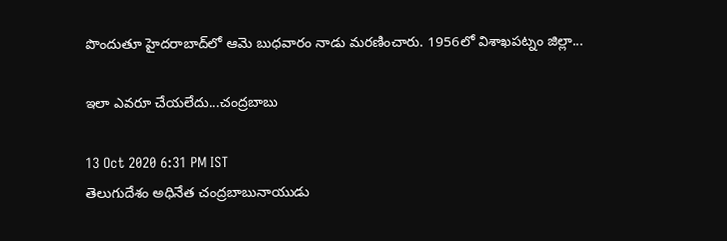పొందుతూ హైదరాబాద్‌లో ఆమె బుధవారం నాడు మరణించారు. 1956లో విశాఖపట్నం జిల్లా...

ఇలా ఎవరూ చేయలేదు...చంద్రబాబు

13 Oct 2020 6:31 PM IST
తెలుగుదేశం అధినేత చంద్రబాబునాయుడు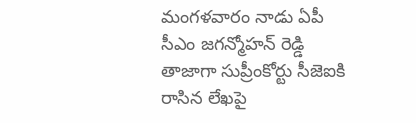మంగళవారం నాడు ఏపీ సీఎం జగన్మోహన్ రెడ్డి తాజాగా సుప్రీంకోర్టు సీజెఐకి రాసిన లేఖపై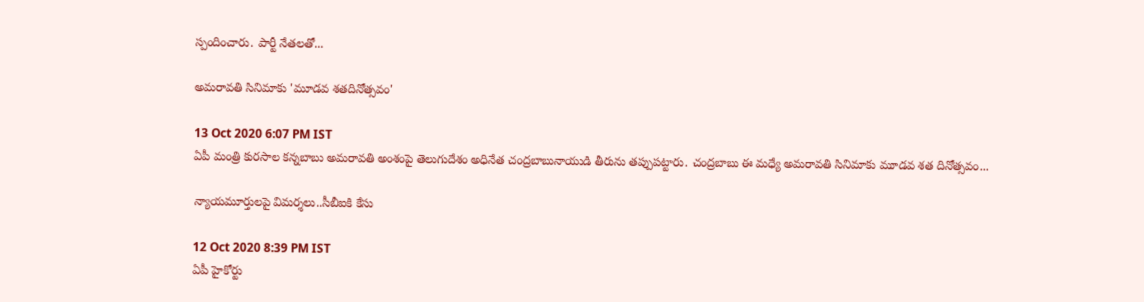స్పందించారు. పార్టీ నేతలతో...

అమరావతి సినిమాకు 'మూడవ శతదినోత్సవం'

13 Oct 2020 6:07 PM IST
ఏపీ మంత్రి కురసాల కన్నబాబు అమరావతి అంశంపై తెలుగుదేశం అధినేత చంద్రబాబునాయుడి తీరును తప్పుపట్టారు. చంద్రబాబు ఈ మధ్యే అమరావతి సినిమాకు మూడవ శత దినోత్సవం...

న్యాయమూర్తులపై విమర్శలు..సీబీఐకి కేసు

12 Oct 2020 8:39 PM IST
ఏపీ హైకోర్టు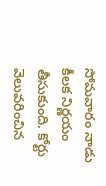సోమవారం నాడు కీలక నిర్ణయం తీసుకుంది. కోర్టు వెలువరించిన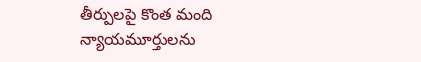తీర్పులపై కొంత మంది న్యాయమూర్తులను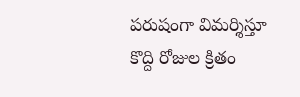పరుషంగా విమర్శిస్తూ కొద్ది రోజుల క్రితం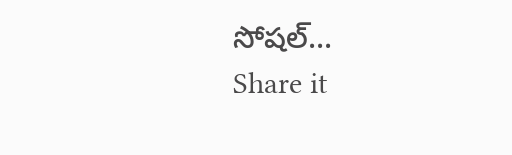సోషల్...
Share it